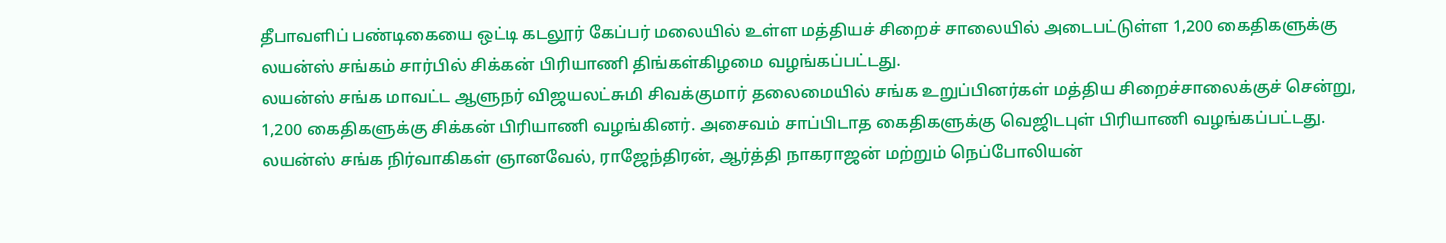தீபாவளிப் பண்டிகையை ஒட்டி கடலூர் கேப்பர் மலையில் உள்ள மத்தியச் சிறைச் சாலையில் அடைபட்டுள்ள 1,200 கைதிகளுக்கு லயன்ஸ் சங்கம் சார்பில் சிக்கன் பிரியாணி திங்கள்கிழமை வழங்கப்பட்டது.
லயன்ஸ் சங்க மாவட்ட ஆளுநர் விஜயலட்சுமி சிவக்குமார் தலைமையில் சங்க உறுப்பினர்கள் மத்திய சிறைச்சாலைக்குச் சென்று, 1,200 கைதிகளுக்கு சிக்கன் பிரியாணி வழங்கினர். அசைவம் சாப்பிடாத கைதிகளுக்கு வெஜிடபுள் பிரியாணி வழங்கப்பட்டது.
லயன்ஸ் சங்க நிர்வாகிகள் ஞானவேல், ராஜேந்திரன், ஆர்த்தி நாகராஜன் மற்றும் நெப்போலியன்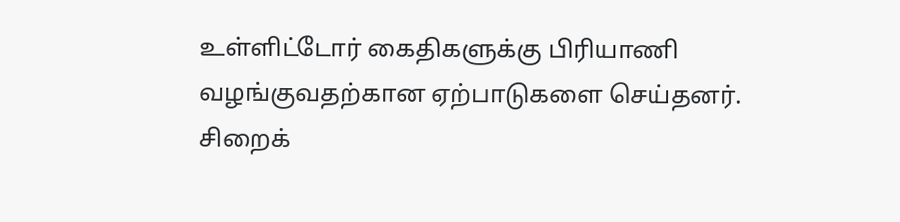உள்ளிட்டோர் கைதிகளுக்கு பிரியாணி வழங்குவதற்கான ஏற்பாடுகளை செய்தனர்.
சிறைக்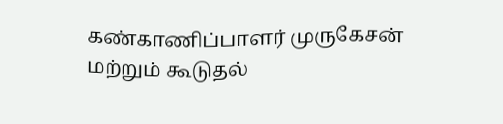கண்காணிப்பாளர் முருகேசன் மற்றும் கூடுதல்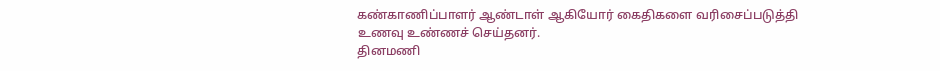கண்காணிப்பாளர் ஆண்டாள் ஆகியோர் கைதிகளை வரிசைப்படுத்தி உணவு உண்ணச் செய்தனர்.
தினமணி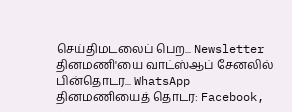செய்திமடலைப் பெற... Newsletter
தினமணி'யை வாட்ஸ்ஆப் சேனலில் பின்தொடர... WhatsApp
தினமணியைத் தொடர: Facebook,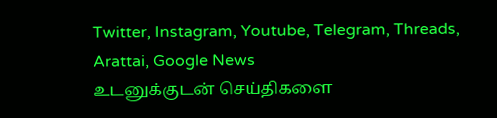Twitter, Instagram, Youtube, Telegram, Threads, Arattai, Google News
உடனுக்குடன் செய்திகளை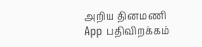அறிய தினமணி App பதிவிறக்கம்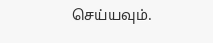செய்யவும்.